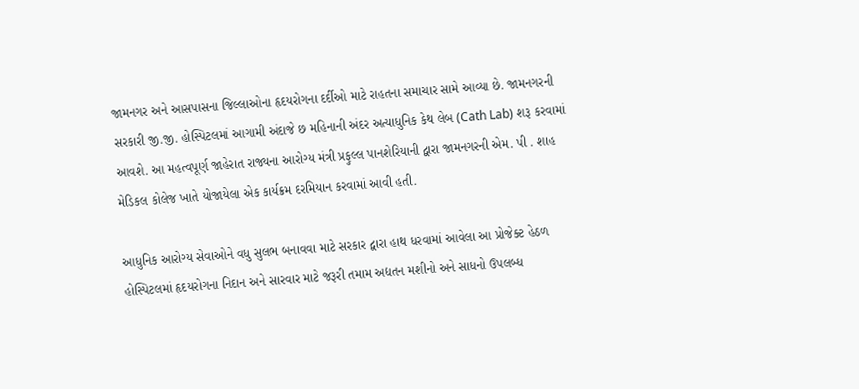જામનગર અને આસપાસના જિલ્લાઓના હૃદયરોગના દર્દીઓ માટે રાહતના સમાચાર સામે આવ્યા છે. જામનગરની સરકારી જી.જી. હોસ્પિટલમાં આગામી અંદાજે છ મહિનાની અંદર અત્યાધુનિક કેથ લેબ (Cath Lab) શરૂ કરવામાં આવશે. આ મહત્વપૂર્ણ જાહેરાત રાજ્યના આરોગ્ય મંત્રી પ્રફુલ્લ પાનશેરિયાની દ્વારા જામનગરની એમ. પી . શાહ મેડિકલ કોલેજ ખાતે યોજાયેલા એક કાર્યક્રમ દરમિયાન કરવામાં આવી હતી.

આધુનિક આરોગ્ય સેવાઓને વધુ સુલભ બનાવવા માટે સરકાર દ્વારા હાથ ધરવામાં આવેલા આ પ્રોજેક્ટ હેઠળ હોસ્પિટલમાં હૃદયરોગના નિદાન અને સારવાર માટે જરૂરી તમામ અદ્યતન મશીનો અને સાધનો ઉપલબ્ધ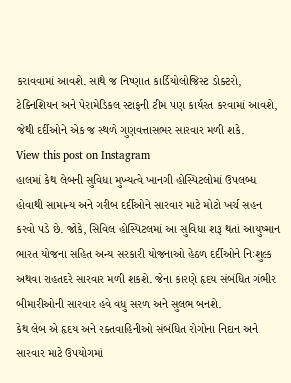કરાવવામાં આવશે. સાથે જ નિષ્ણાત કાર્ડિયોલોજિસ્ટ ડોક્ટરો, ટેક્નિશિયન અને પેરામેડિકલ સ્ટાફની ટીમ પણ કાર્યરત કરવામાં આવશે, જેથી દર્દીઓને એક જ સ્થળે ગુણવત્તાસભર સારવાર મળી શકે.
View this post on Instagram
હાલમાં કેથ લેબની સુવિધા મુખ્યત્વે ખાનગી હોસ્પિટલોમાં ઉપલબ્ધ હોવાથી સામાન્ય અને ગરીબ દર્દીઓને સારવાર માટે મોટો ખર્ચ સહન કરવો પડે છે. જોકે, સિવિલ હોસ્પિટલમાં આ સુવિધા શરૂ થતાં આયુષ્માન ભારત યોજના સહિત અન્ય સરકારી યોજનાઓ હેઠળ દર્દીઓને નિઃશુલ્ક અથવા રાહતદરે સારવાર મળી શકશે. જેના કારણે હૃદય સંબંધિત ગંભીર બીમારીઓની સારવાર હવે વધુ સરળ અને સુલભ બનશે.
કેથ લેબ એ હૃદય અને રક્તવાહિનીઓ સંબંધિત રોગોના નિદાન અને સારવાર માટે ઉપયોગમાં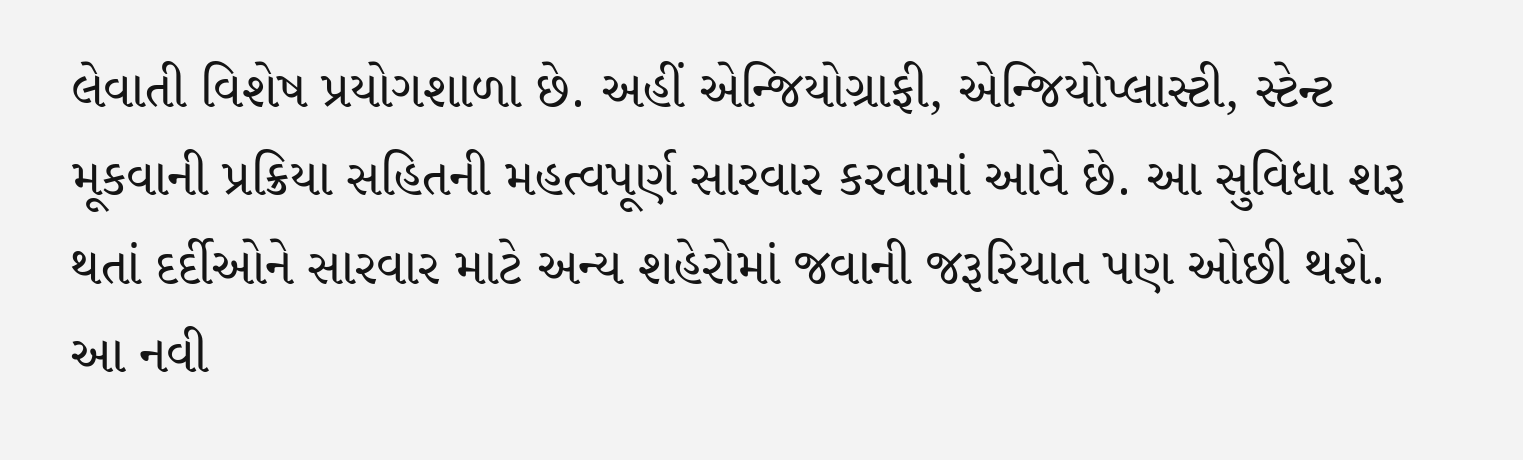લેવાતી વિશેષ પ્રયોગશાળા છે. અહીં એન્જિયોગ્રાફી, એન્જિયોપ્લાસ્ટી, સ્ટેન્ટ મૂકવાની પ્રક્રિયા સહિતની મહત્વપૂર્ણ સારવાર કરવામાં આવે છે. આ સુવિધા શરૂ થતાં દર્દીઓને સારવાર માટે અન્ય શહેરોમાં જવાની જરૂરિયાત પણ ઓછી થશે.
આ નવી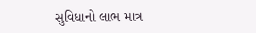સુવિધાનો લાભ માત્ર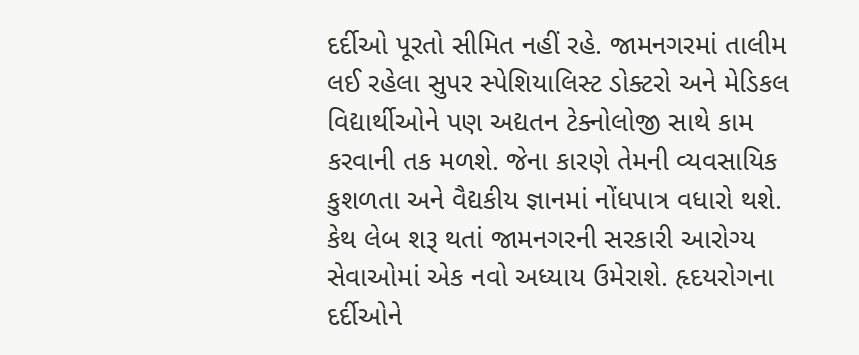દર્દીઓ પૂરતો સીમિત નહીં રહે. જામનગરમાં તાલીમ લઈ રહેલા સુપર સ્પેશિયાલિસ્ટ ડોક્ટરો અને મેડિકલ વિદ્યાર્થીઓને પણ અદ્યતન ટેક્નોલોજી સાથે કામ કરવાની તક મળશે. જેના કારણે તેમની વ્યવસાયિક કુશળતા અને વૈદ્યકીય જ્ઞાનમાં નોંધપાત્ર વધારો થશે.
કેથ લેબ શરૂ થતાં જામનગરની સરકારી આરોગ્ય સેવાઓમાં એક નવો અધ્યાય ઉમેરાશે. હૃદયરોગના દર્દીઓને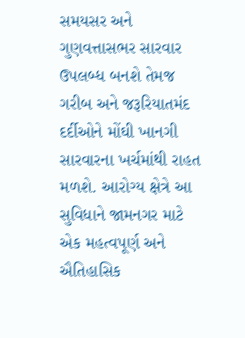સમયસર અને ગુણવત્તાસભર સારવાર ઉપલબ્ધ બનશે તેમજ ગરીબ અને જરૂરિયાતમંદ દર્દીઓને મોંઘી ખાનગી સારવારના ખર્ચમાંથી રાહત મળશે. આરોગ્ય ક્ષેત્રે આ સુવિધાને જામનગર માટે એક મહત્વપૂર્ણ અને ઐતિહાસિક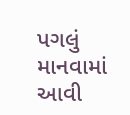પગલું માનવામાં આવી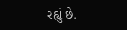રહ્યું છે.